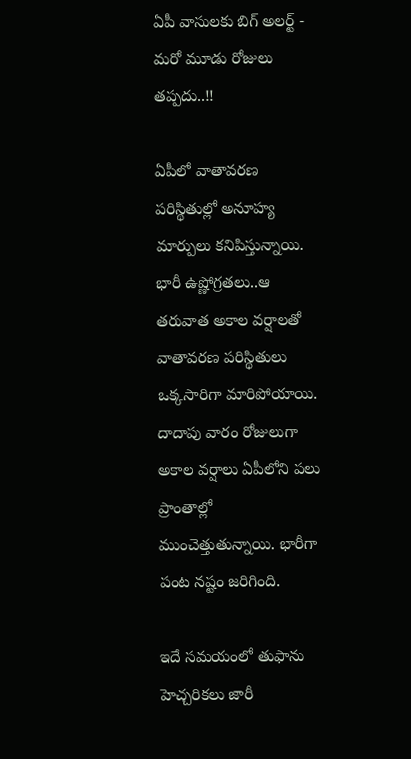ఏపీ వాసులకు బిగ్ అలర్ట్ - మరో మూడు రోజులు తప్పదు..!!

ఏపీలో వాతావరణ పరిస్థితుల్లో అనూహ్య మార్పులు కనిపిస్తున్నాయి. భారీ ఉష్ణోగ్రతలు..ఆ తరువాత అకాల వర్షాలతో వాతావరణ పరిస్థితులు ఒక్కసారిగా మారిపోయాయి. దాదాపు వారం రోజులుగా అకాల వర్షాలు ఏపీలోని పలు ప్రాంతాల్లో ముంచెత్తుతున్నాయి. భారీగా పంట నష్టం జరిగింది.

ఇదే సమయంలో తుఫాను హెచ్చరికలు జారీ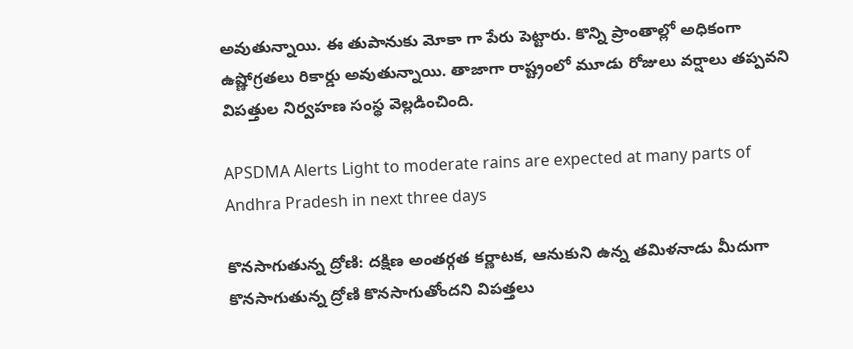అవుతున్నాయి. ఈ తుపానుకు మోకా గా పేరు పెట్టారు. కొన్ని ప్రాంతాల్లో అధికంగా ఉష్ణోగ్రతలు రికార్డు అవుతున్నాయి. తాజాగా రాష్ట్రంలో మూడు రోజులు వర్షాలు తప్పవని విపత్తుల నిర్వహణ సంస్థ వెల్లడించింది.

APSDMA Alerts Light to moderate rains are expected at many parts of Andhra Pradesh in next three days

కొనసాగుతున్న ద్రోణి: దక్షిణ అంతర్గత కర్ణాటక, ఆనుకుని ఉన్న తమిళనాడు మీదుగా కొనసాగుతున్న ద్రోణి కొనసాగుతోందని విపత్తలు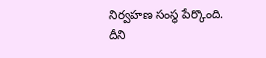నిర్వహణ సంస్థ పేర్కొంది. దీని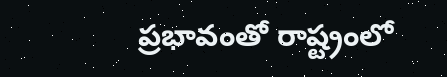ప్రభావంతో రాష్ట్రంలో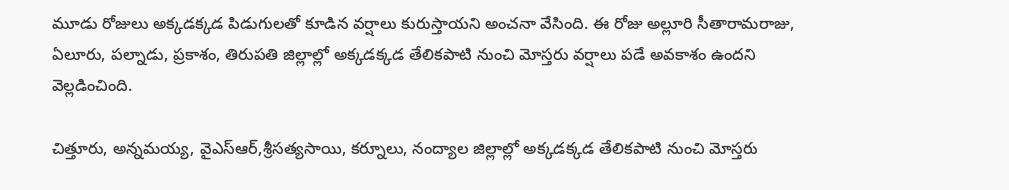మూడు రోజులు అక్కడక్కడ పిడుగులతో కూడిన వర్షాలు కురుస్తాయని అంచనా వేసింది. ఈ రోజు అల్లూరి సీతారామరాజు, ఏలూరు, పల్నాడు, ప్రకాశం, తిరుపతి జిల్లాల్లో అక్కడక్కడ తేలికపాటి నుంచి మోస్తరు వర్షాలు పడే అవకాశం ఉందని వెల్లడించింది.

చిత్తూరు, అన్నమయ్య, వైఎస్ఆర్,శ్రీసత్యసాయి, కర్నూలు, నంద్యాల జిల్లాల్లో అక్కడక్కడ తేలికపాటి నుంచి మోస్తరు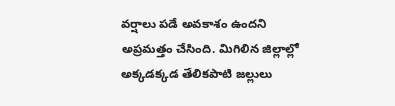వర్షాలు పడే అవకాశం ఉందని అప్రమత్తం చేసింది. మిగిలిన జిల్లాల్లో అక్కడక్కడ తేలికపాటి జల్లులు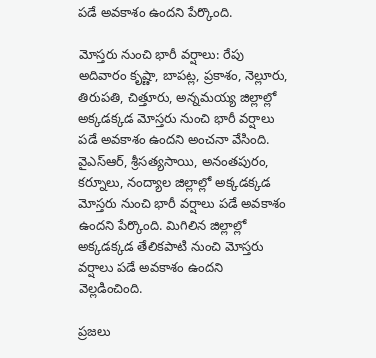పడే అవకాశం ఉందని పేర్కొంది.

మోస్తరు నుంచి భారీ వర్షాలు: రేపు అదివారం కృష్ణా, బాపట్ల, ప్రకాశం, నెల్లూరు, తిరుపతి, చిత్తూరు, అన్నమయ్య జిల్లాల్లో అక్కడక్కడ మోస్తరు నుంచి భారీ వర్షాలు పడే అవకాశం ఉందని అంచనా వేసింది. వైఎస్ఆర్, శ్రీసత్యసాయి, అనంతపురం, కర్నూలు, నంద్యాల జిల్లాల్లో అక్కడక్కడ మోస్తరు నుంచి భారీ వర్షాలు పడే అవకాశం ఉందని పేర్కొంది. మిగిలిన జిల్లాల్లో అక్కడక్కడ తేలికపాటి నుంచి మోస్తరు వర్షాలు పడే అవకాశం ఉందని వెల్లడించింది.

ప్రజలు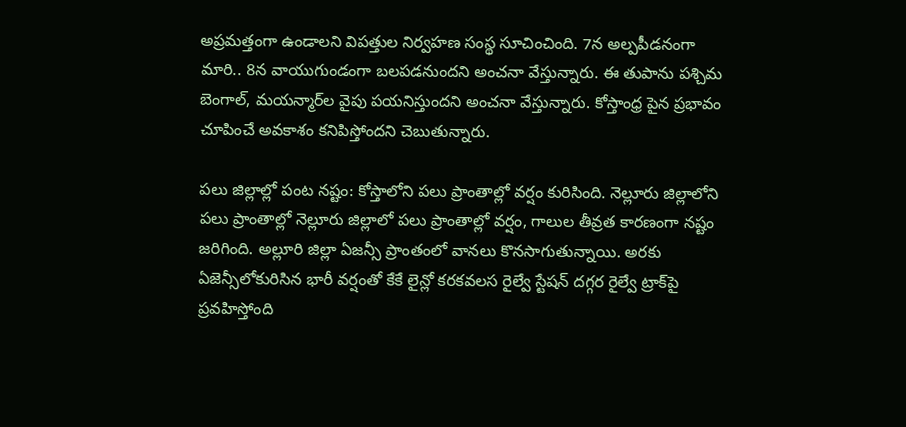అప్రమత్తంగా ఉండాలని విపత్తుల నిర్వహణ సంస్థ సూచించింది. 7న అల్పపీడనంగా మారి.. 8న వాయుగుండంగా బలపడనుందని అంచనా వేస్తున్నారు. ఈ తుపాను పశ్చిమ బెంగాల్, మయన్మార్‌ల వైపు పయనిస్తుందని అంచనా వేస్తున్నారు. కోస్తాంధ్ర పైన ప్రభావం చూపించే అవకాశం కనిపిస్తోందని చెబుతున్నారు.

పలు జిల్లాల్లో పంట నష్టం: కోస్తాలోని పలు ప్రాంతాల్లో వర్షం కురిసింది. నెల్లూరు జిల్లాలోని పలు ప్రాంతాల్లో నెల్లూరు జిల్లాలో పలు ప్రాంతాల్లో వర్షం, గాలుల తీవ్రత కారణంగా నష్టం జరిగింది. అల్లూరి జిల్లా ఏజన్సీ ప్రాంతంలో వానలు కొనసాగుతున్నాయి. అరకు ఏజెన్సీలోకురిసిన భారీ వర్షంతో కేకే లైన్లో కరకవలస రైల్వే స్టేషన్ దగ్గర రైల్వే ట్రాక్‌పై ప్రవహిస్తోంది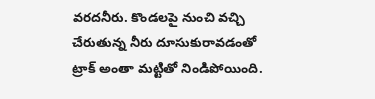వరదనీరు. కొండలపై నుంచి వచ్చి చేరుతున్న నీరు దూసుకురావడంతో ట్రాక్‌ అంతా మట్టితో నిండిపోయింది.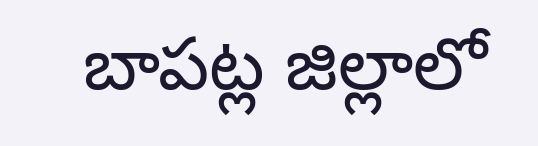బాపట్ల జిల్లాలో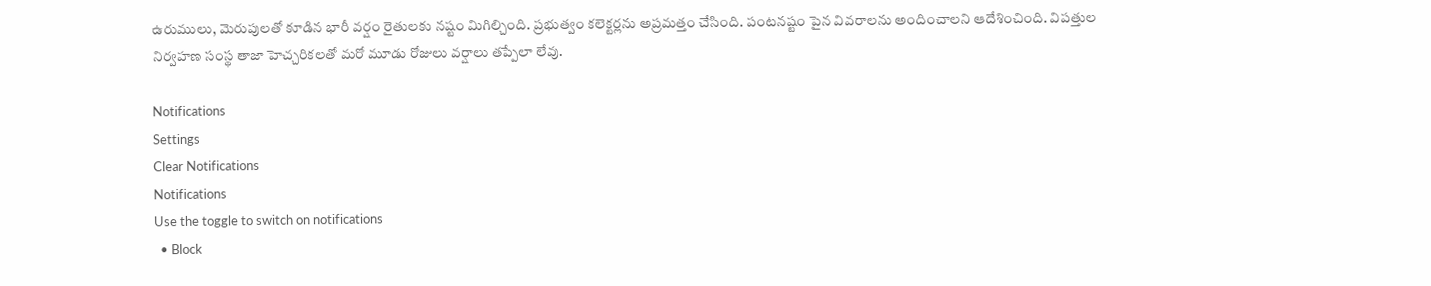ఉరుములు, మెరుపులతో కూడిన భారీ వర్షం రైతులకు నష్టం మిగిల్చింది. ప్రభుత్వం కలెక్టర్లను అప్రమత్తం చేసింది. పంటనష్టం పైన వివరాలను అందించాలని ఆదేశించింది. విపత్తుల నిర్వహణ సంస్థ తాజా హెచ్చరికలతో మరో మూడు రోజులు వర్షాలు తప్పేలా లేవు.

Notifications
Settings
Clear Notifications
Notifications
Use the toggle to switch on notifications
  • Block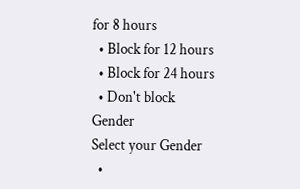for 8 hours
  • Block for 12 hours
  • Block for 24 hours
  • Don't block
Gender
Select your Gender
  •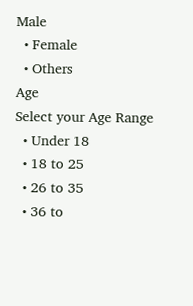Male
  • Female
  • Others
Age
Select your Age Range
  • Under 18
  • 18 to 25
  • 26 to 35
  • 36 to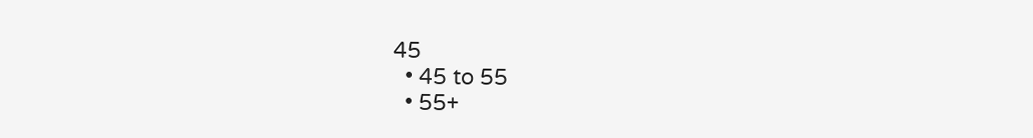45
  • 45 to 55
  • 55+